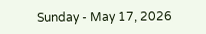Sunday - May 17, 2026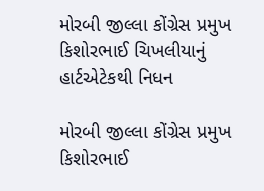મોરબી જીલ્લા કોંગ્રેસ પ્રમુખ કિશોરભાઈ ચિખલીયાનું હાર્ટએટેકથી નિધન

મોરબી જીલ્લા કોંગ્રેસ પ્રમુખ કિશોરભાઈ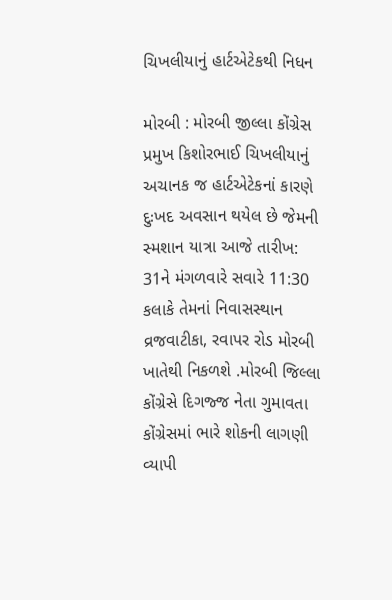ચિખલીયાનું હાર્ટએટેકથી નિધન

મોરબી : મોરબી જીલ્લા કોંગ્રેસ પ્રમુખ કિશોરભાઈ ચિખલીયાનું અચાનક જ હાર્ટએટેકનાં કારણે દુઃખદ અવસાન થયેલ છે જેમની સ્મશાન યાત્રા આજે તારીખ: 31ને મંગળવારે સવારે 11:30 કલાકે તેમનાં નિવાસસ્થાન વ્રજવાટીકા, રવાપર રોડ મોરબી ખાતેથી નિકળશે .મોરબી જિલ્લા કોંગ્રેસે દિગજ્જ નેતા ગુમાવતા કોંગ્રેસમાં ભારે શોકની લાગણી વ્યાપી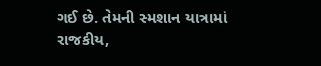ગઈ છે. તેમની સ્મશાન યાત્રામાં રાજકીય,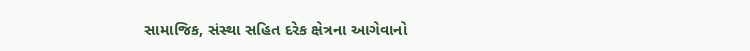સામાજિક, સંસ્થા સહિત દરેક ક્ષેત્રના આગેવાનો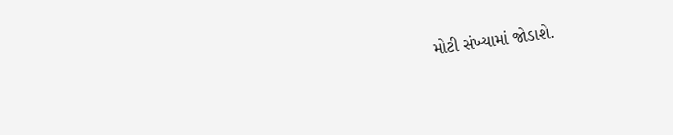મોટી સંખ્યામાં જોડાશે.